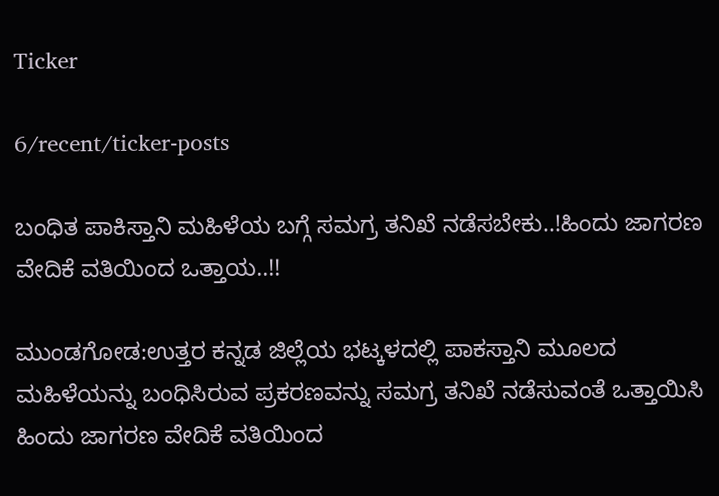Ticker

6/recent/ticker-posts

ಬಂಧಿತ ಪಾಕಿಸ್ತಾನಿ ಮಹಿಳೆಯ ಬಗ್ಗೆ ಸಮಗ್ರ ತನಿಖೆ ನಡೆಸಬೇಕು..!ಹಿಂದು ಜಾಗರಣ ವೇದಿಕೆ ವತಿಯಿಂದ ಒತ್ತಾಯ..!!

ಮುಂಡಗೋಡ:ಉತ್ತರ ಕನ್ನಡ ಜಿಲ್ಲೆಯ ಭಟ್ಕಳದಲ್ಲಿ ಪಾಕಸ್ತಾನಿ ಮೂಲದ ಮಹಿಳೆಯನ್ನು ಬಂಧಿಸಿರುವ ಪ್ರಕರಣವನ್ನು ಸಮಗ್ರ ತನಿಖೆ ನಡೆಸುವಂತೆ ಒತ್ತಾಯಿಸಿ ಹಿಂದು ಜಾಗರಣ ವೇದಿಕೆ ವತಿಯಿಂದ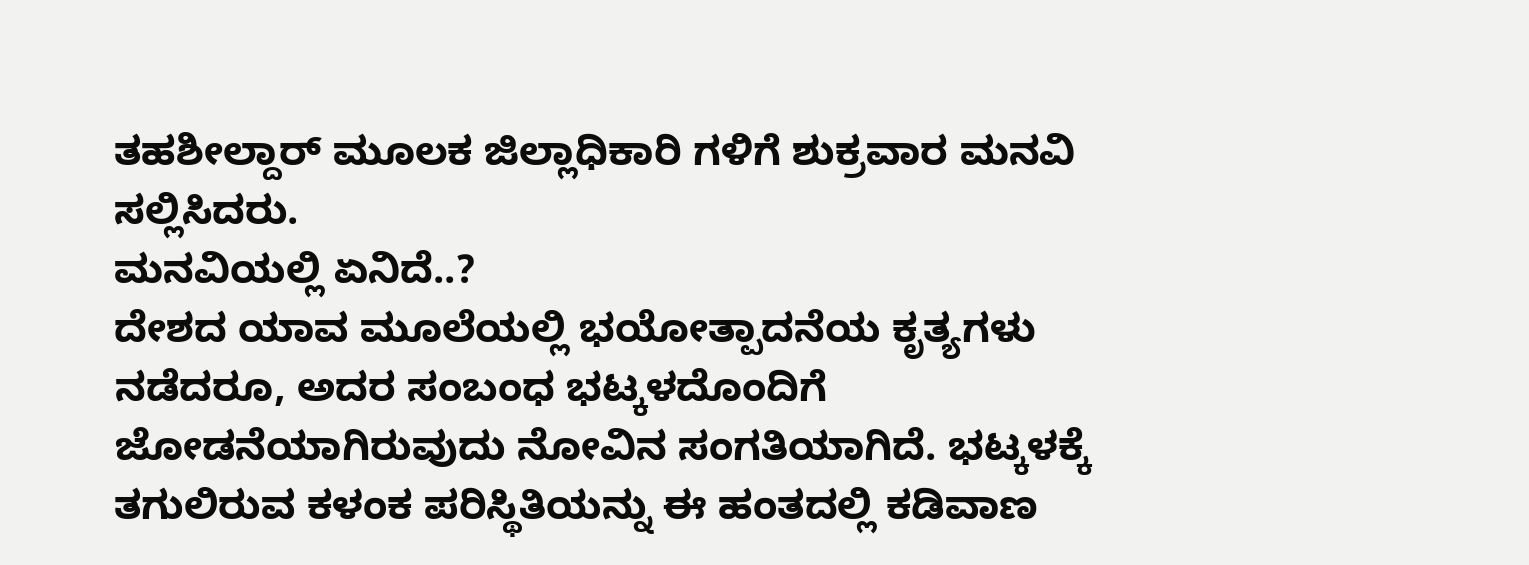ತಹಶೀಲ್ದಾರ್ ಮೂಲಕ ಜಿಲ್ಲಾಧಿಕಾರಿ ಗಳಿಗೆ ಶುಕ್ರವಾರ ಮನವಿ ಸಲ್ಲಿಸಿದರು.
ಮನವಿಯಲ್ಲಿ ಏನಿದೆ..?
ದೇಶದ ಯಾವ ಮೂಲೆಯಲ್ಲಿ ಭಯೋತ್ಪಾದನೆಯ ಕೃತ್ಯಗಳು ನಡೆದರೂ, ಅದರ ಸಂಬಂಧ ಭಟ್ಕಳದೊಂದಿಗೆ ಜೋಡನೆಯಾಗಿರುವುದು ನೋವಿನ ಸಂಗತಿಯಾಗಿದೆ. ಭಟ್ಕಳಕ್ಕೆ ತಗುಲಿರುವ ಕಳಂಕ ಪರಿಸ್ಥಿತಿಯನ್ನು ಈ ಹಂತದಲ್ಲಿ ಕಡಿವಾಣ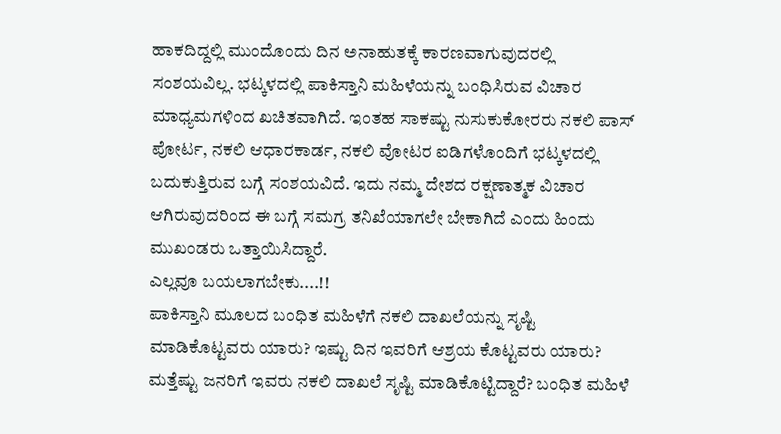ಹಾಕದಿದ್ದಲ್ಲಿ ಮುಂದೊಂದು ದಿನ ಅನಾಹುತಕ್ಕೆ ಕಾರಣವಾಗುವುದರಲ್ಲಿ ಸಂಶಯವಿಲ್ಲ. ಭಟ್ಕಳದಲ್ಲಿ ಪಾಕಿಸ್ತಾನಿ ಮಹಿಳೆಯನ್ನು ಬಂಧಿಸಿರುವ ವಿಚಾರ ಮಾಧ್ಯಮಗಳಿಂದ ಖಚಿತವಾಗಿದೆ. ಇಂತಹ ಸಾಕಷ್ಟು ನುಸುಕುಕೋರರು ನಕಲಿ ಪಾಸ್ ಪೋರ್ಟ, ನಕಲಿ ಆಧಾರಕಾರ್ಡ, ನಕಲಿ ವೋಟರ ಐಡಿಗಳೊಂದಿಗೆ ಭಟ್ಕಳದಲ್ಲಿ ಬದುಕುತ್ತಿರುವ ಬಗ್ಗೆ ಸಂಶಯವಿದೆ. ಇದು ನಮ್ಮ ದೇಶದ ರಕ್ಷಣಾತ್ಮಕ ವಿಚಾರ ಆಗಿರುವುದರಿಂದ ಈ ಬಗ್ಗೆ ಸಮಗ್ರ ತನಿಖೆಯಾಗಲೇ ಬೇಕಾಗಿದೆ ಎಂದು ಹಿಂದು ಮುಖಂಡರು ಒತ್ತಾಯಿಸಿದ್ದಾರೆ.
ಎಲ್ಲವೂ ಬಯಲಾಗಬೇಕು....!!
ಪಾಕಿಸ್ತಾನಿ ಮೂಲದ ಬಂಧಿತ ಮಹಿಳೆಗೆ ನಕಲಿ ದಾಖಲೆಯನ್ನು ಸೃಷ್ಟಿ ಮಾಡಿಕೊಟ್ಟವರು ಯಾರು? ಇಷ್ಟು ದಿನ ಇವರಿಗೆ ಆಶ್ರಯ ಕೊಟ್ಟವರು ಯಾರು? ಮತ್ತೆಷ್ಟು ಜನರಿಗೆ ಇವರು ನಕಲಿ ದಾಖಲೆ ಸೃಷ್ಟಿ ಮಾಡಿಕೊಟ್ಟಿದ್ದಾರೆ? ಬಂಧಿತ ಮಹಿಳೆ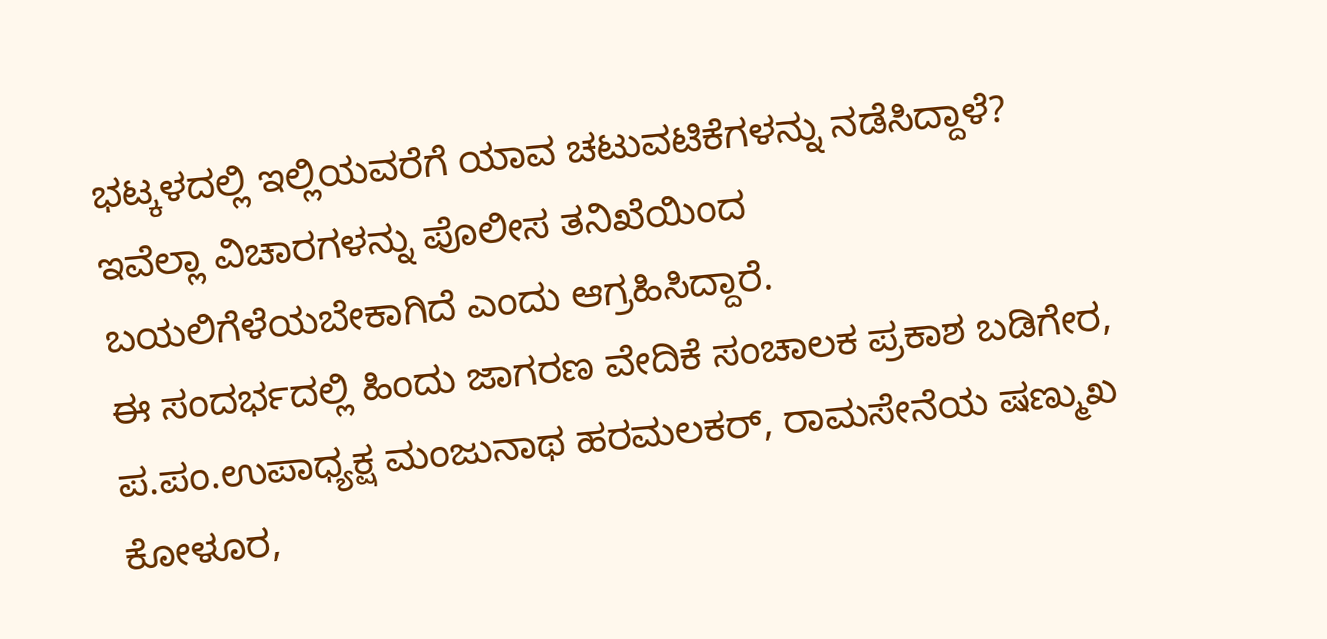ಭಟ್ಕಳದಲ್ಲಿ ಇಲ್ಲಿಯವರೆಗೆ ಯಾವ ಚಟುವಟಿಕೆಗಳನ್ನು ನಡೆಸಿದ್ದಾಳೆ? ಇವೆಲ್ಲಾ ವಿಚಾರಗಳನ್ನು ಪೊಲೀಸ ತನಿಖೆಯಿಂದ ಬಯಲಿಗೆಳೆಯಬೇಕಾಗಿದೆ ಎಂದು ಆಗ್ರಹಿಸಿದ್ದಾರೆ.
ಈ ಸಂದರ್ಭದಲ್ಲಿ ಹಿಂದು ಜಾಗರಣ ವೇದಿಕೆ ಸಂಚಾಲಕ ಪ್ರಕಾಶ ಬಡಿಗೇರ, ಪ.ಪಂ‌.ಉಪಾಧ್ಯಕ್ಷ ಮಂಜುನಾಥ ಹರಮಲಕರ್, ರಾಮಸೇನೆಯ ಷಣ್ಮುಖ ಕೋಳೂರ,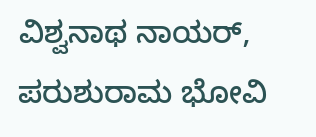ವಿಶ್ವನಾಥ ನಾಯರ್, ಪರುಶುರಾಮ ಭೋವಿ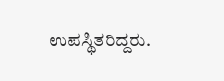ಉಪಸ್ಥಿತರಿದ್ದರು.